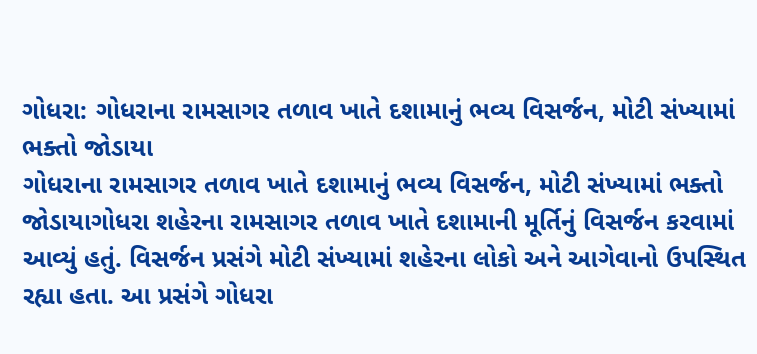ગોધરા: ગોધરાના રામસાગર તળાવ ખાતે દશામાનું ભવ્ય વિસર્જન, મોટી સંખ્યામાં ભક્તો જોડાયા
ગોધરાના રામસાગર તળાવ ખાતે દશામાનું ભવ્ય વિસર્જન, મોટી સંખ્યામાં ભક્તો જોડાયાગોધરા શહેરના રામસાગર તળાવ ખાતે દશામાની મૂર્તિનું વિસર્જન કરવામાં આવ્યું હતું. વિસર્જન પ્રસંગે મોટી સંખ્યામાં શહેરના લોકો અને આગેવાનો ઉપસ્થિત રહ્યા હતા. આ પ્રસંગે ગોધરા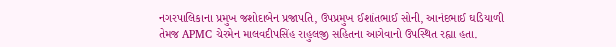નગરપાલિકાના પ્રમુખ જશોદાબેન પ્રજાપતિ, ઉપપ્રમુખ ઈશાંતભાઈ સોની, આનંદભાઈ ઘડિયાળી તેમજ APMC ચેરમેન માલવદીપસિંહ રાહુલજી સહિતના આગેવાનો ઉપસ્થિત રહ્યા હતા.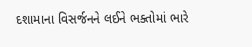દશામાના વિસર્જનને લઈને ભક્તોમાં ભારે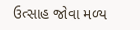ઉત્સાહ જોવા મળ્ય